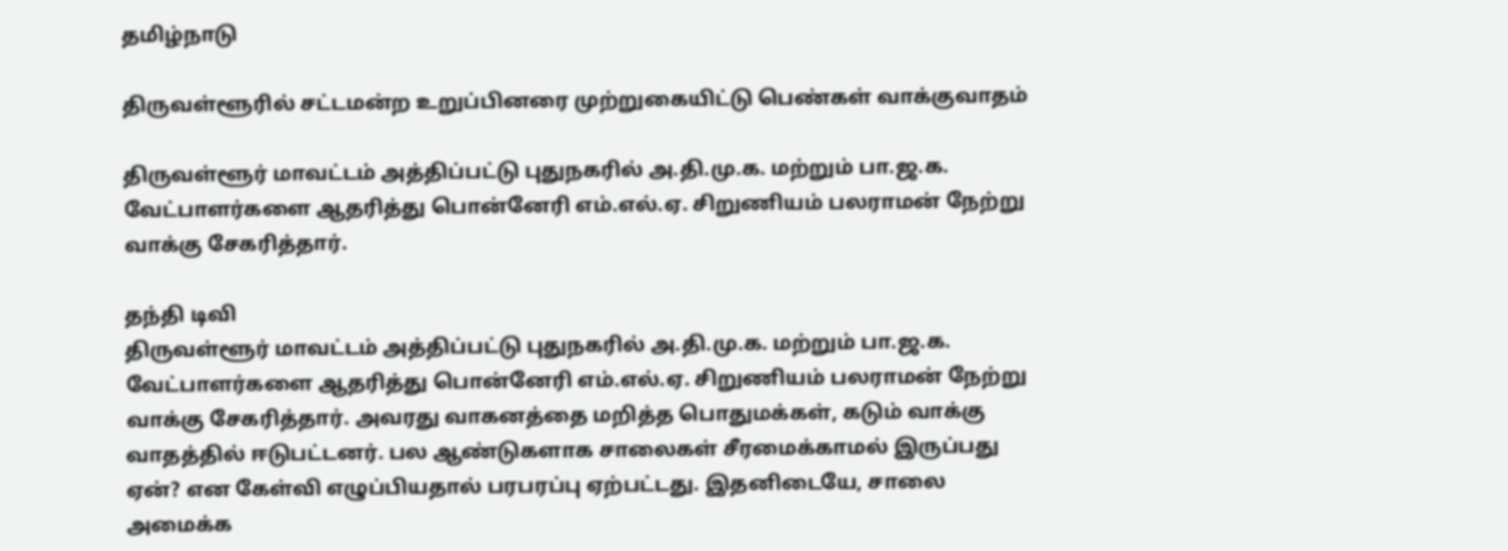தமிழ்நாடு

திருவள்ளூரில் சட்டமன்ற உறுப்பினரை முற்றுகையிட்டு பெண்கள் வாக்குவாதம்

திருவள்ளூர் மாவட்டம் அத்திப்பட்டு புதுநகரில் அ.தி.மு.க. மற்றும் பா.ஜ.க. வேட்பாளர்களை ஆதரித்து பொன்னேரி எம்.எல்.ஏ. சிறுணியம் பலராமன் நேற்று வாக்கு சேகரித்தார்.

தந்தி டிவி
திருவள்ளூர் மாவட்டம் அத்திப்பட்டு புதுநகரில் அ.தி.மு.க. மற்றும் பா.ஜ.க. வேட்பாளர்களை ஆதரித்து பொன்னேரி எம்.எல்.ஏ. சிறுணியம் பலராமன் நேற்று வாக்கு சேகரித்தார். அவரது வாகனத்தை மறித்த பொதுமக்கள், கடும் வாக்கு வாதத்தில் ஈடுபட்டனர். பல ஆண்டுகளாக சாலைகள் சீரமைக்காமல் இருப்பது ஏன்? என கேள்வி எழுப்பியதால் பரபரப்பு ஏற்பட்டது. இதனிடையே, சாலை அமைக்க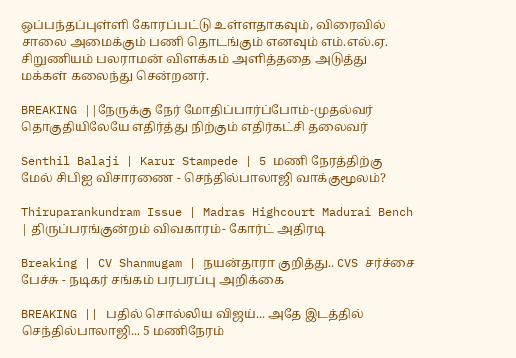ஒப்பந்தப்புள்ளி கோரப்பட்டு உள்ளதாகவும், விரைவில் சாலை அமைக்கும் பணி தொடங்கும் எனவும் எம்.எல்.ஏ. சிறுணியம் பலராமன் விளக்கம் அளித்ததை அடுத்து மக்கள் கலைந்து சென்றனர்.

BREAKING ||நேருக்கு நேர் மோதிப்பார்ப்போம்-முதல்வர் தொகுதியிலேயே எதிர்த்து நிற்கும் எதிர்கட்சி தலைவர்

Senthil Balaji | Karur Stampede | 5 மணி நேரத்திற்கு மேல் சிபிஐ விசாரணை - செந்தில்பாலாஜி வாக்குமூலம்?

Thiruparankundram Issue | Madras Highcourt Madurai Bench | திருப்பரங்குன்றம் விவகாரம்- கோர்ட் அதிரடி

Breaking | CV Shanmugam | நயன்தாரா குறித்து.. CVS சர்ச்சை பேச்சு - நடிகர் சங்கம் பரபரப்பு அறிக்கை

BREAKING || பதில் சொல்லிய விஜய்... அதே இடத்தில் செந்தில்பாலாஜி... 5 மணிநேரம்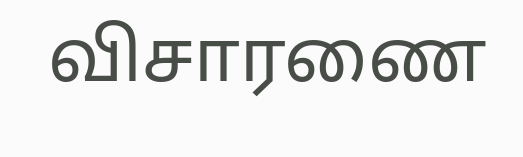விசாரணை